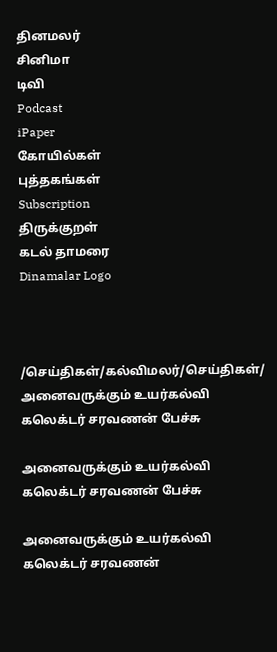தினமலர்
சினிமா
டிவி
Podcast
iPaper
கோயில்கள்
புத்தகங்கள்
Subscription
திருக்குறள்
கடல் தாமரை
Dinamalar Logo



/செய்திகள்/கல்விமலர்/செய்திகள்/ அனைவருக்கும் உயர்கல்வி கலெக்டர் சரவணன் பேச்சு

அனைவருக்கும் உயர்கல்வி கலெக்டர் சரவணன் பேச்சு

அனைவருக்கும் உயர்கல்வி கலெக்டர் சரவணன்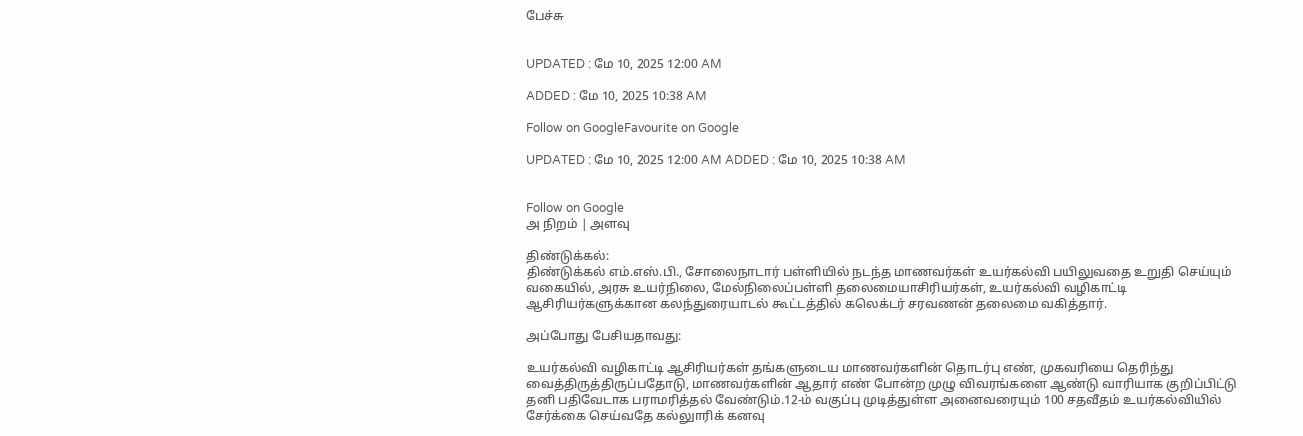பேச்சு


UPDATED : மே 10, 2025 12:00 AM

ADDED : மே 10, 2025 10:38 AM

Follow on GoogleFavourite on Google

UPDATED : மே 10, 2025 12:00 AM ADDED : மே 10, 2025 10:38 AM


Follow on Google
அ நிறம் | அளவு

திண்டுக்கல்:
திண்டுக்கல் எம்.எஸ்.பி., சோலைநாடார் பள்ளியில் நடந்த மாணவர்கள் உயர்கல்வி பயிலுவதை உறுதி செய்யும் வகையில், அரசு உயர்நிலை, மேல்நிலைப்பள்ளி தலைமையாசிரியர்கள், உயர்கல்வி வழிகாட்டி ஆசிரியர்களுக்கான கலந்துரையாடல் கூட்டத்தில் கலெக்டர் சரவணன் தலைமை வகித்தார்.

அப்போது பேசியதாவது:

உயர்கல்வி வழிகாட்டி ஆசிரியர்கள் தங்களுடைய மாணவர்களின் தொடர்பு எண், முகவரியை தெரிந்து வைத்திருத்திருப்பதோடு, மாணவர்களின் ஆதார் எண் போன்ற முழு விவரங்களை ஆண்டு வாரியாக குறிப்பிட்டு தனி பதிவேடாக பராமரித்தல் வேண்டும்.12-ம் வகுப்பு முடித்துள்ள அனைவரையும் 100 சதவீதம் உயர்கல்வியில் சேர்க்கை செய்வதே கல்லுாரிக் கனவு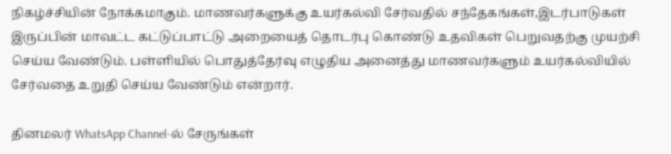நிகழ்ச்சியின் நோக்கமாகும். மாணவர்களுக்கு உயர்கல்வி சேர்வதில் சந்தேகங்கள்,இடர்பாடுகள் இருப்பின் மாவட்ட கட்டுப்பாட்டு அறையைத் தொடர்பு கொண்டு உதவிகள் பெறுவதற்கு முயற்சி செய்ய வேண்டும். பள்ளியில் பொதுத்தேர்வு எழுதிய அனைத்து மாணவர்களும் உயர்கல்வியில் சேர்வதை உறுதி செய்ய வேண்டும் என்றார்.

தினமலர் WhatsApp Channel-ல் சேருங்கள்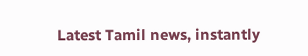Latest Tamil news, instantly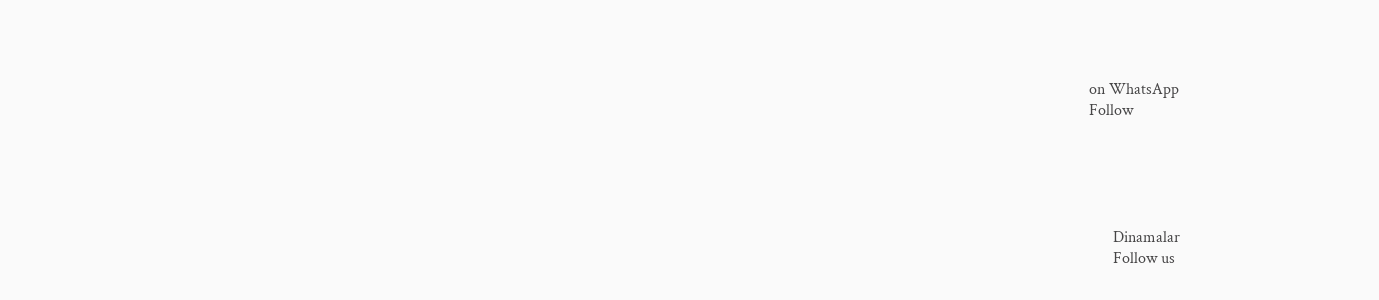on WhatsApp
Follow





      Dinamalar
      Follow us